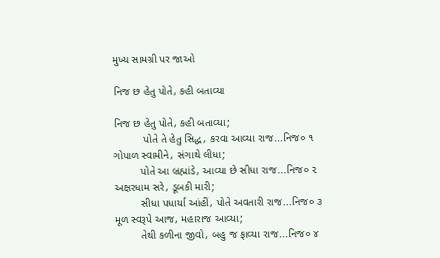મુખ્ય સામગ્રી પર જાઓ

નિજ છ હેતુ પોતે, કહી બતાવ્યા

નિજ છ હેતુ પોતે, કહી બતાવ્યા;
          પોતે તે હેતુ સિદ્ધ, કરવા આવ્યા રાજ...નિજ૦ ૧
ગોપાળ સ્વામીને, સંગાથે લીધા;
         પોતે આ બ્રહ્માંડે, આવ્યા છે સીધા રાજ...નિજ૦ ૨
અક્ષરધામ સરે, ડૂબકી મારી;
         સીધા પધાર્યા આંહીં, પોતે અવતારી રાજ...નિજ૦ ૩
મૂળ સ્વરૂપે આજ, મહારાજ આવ્યા;
         તેથી કળીના જીવો, બહુ જ ફાવ્યા રાજ...નિજ૦ ૪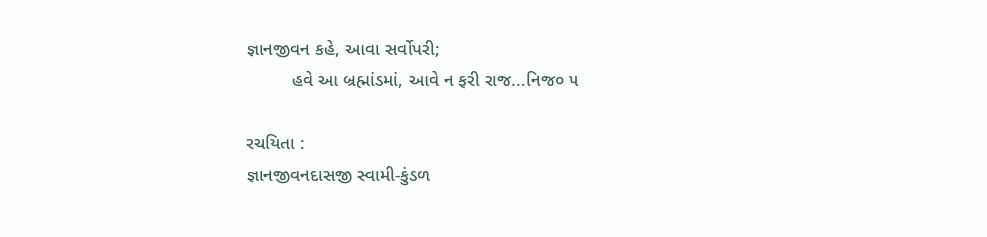જ્ઞાનજીવન કહે, આવા સર્વોપરી;
         હવે આ બ્રહ્માંડમાં, આવે ન ફરી રાજ...નિજ૦ ૫

રચયિતા :
જ્ઞાનજીવનદાસજી સ્વામી-કુંડળ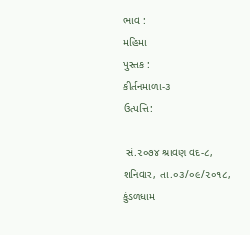ભાવ :
મહિમા
પુસ્તક :
કીર્તનમાળા-૩
ઉત્પત્તિ:

 સં.૨૦૭૪ શ્રાવણ વદ-૮, શનિવાર, તા.૦૩/૦૯/૨૦૧૮, કુંડળધામ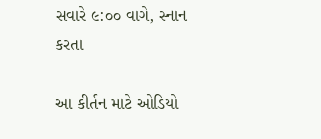સવારે ૯:૦૦ વાગે, સ્નાન કરતા

આ કીર્તન માટે ઓડિયો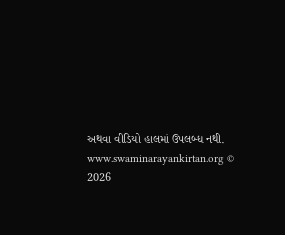અથવા વીડિયો હાલમાં ઉપલબ્ધ નથી.
www.swaminarayankirtan.org © 2026